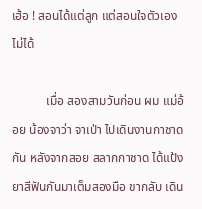เฮ้อ ! สอนได้แต่ลูก แต่สอนใจตัวเองไม่ได้

           เมื่อ สองสามวันก่อน ผม แม่อ้อย น้องจาว่า จาเป่า ไปเดินงานกาชาดกัน หลังจากสอย สลากกาชาด ได้แป้ง ยาสีฟันกันมาเต็มสองมือ ขากลับ เดิน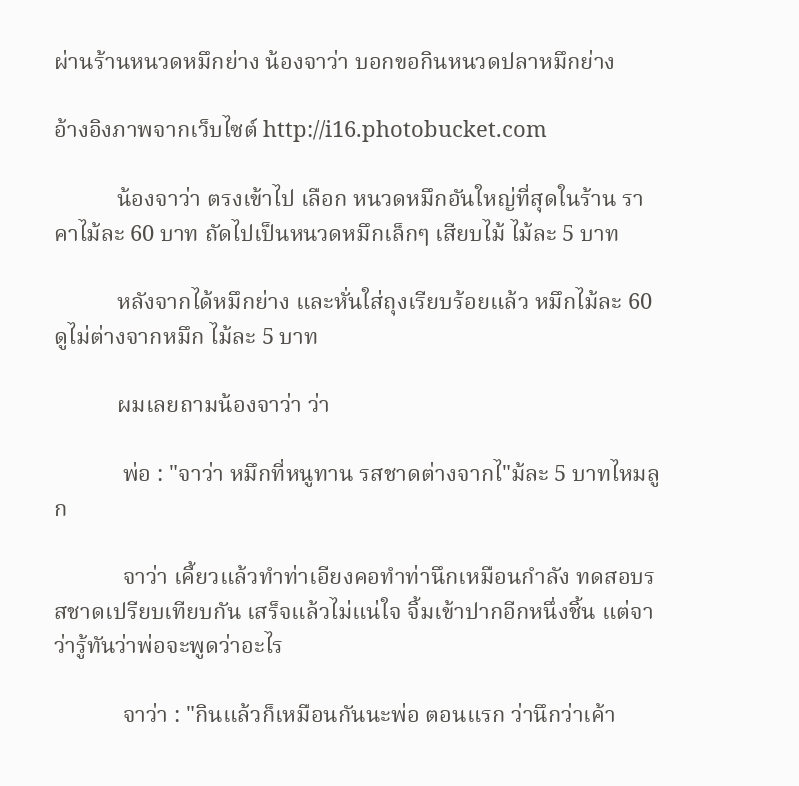ผ่านร้านหนวดหมึกย่าง น้องจาว่า บอกขอกินหนวดปลาหมึกย่าง

อ้างอิงภาพจากเว็บไซต์ http://i16.photobucket.com

           น้องจาว่า ตรงเข้าไป เลือก หนวดหมึกอันใหญ่ที่สุดในร้าน ราคาไม้ละ 60 บาท ถัดไปเป็นหนวดหมึกเล็กๆ เสียบไม้ ไม้ละ 5 บาท

           หลังจากได้หมึกย่าง และหั่นใส่ถุงเรียบร้อยแล้ว หมึกไม้ละ 60 ดูไม่ต่างจากหมึก ไม้ละ 5 บาท

           ผมเลยถามน้องจาว่า ว่า

            พ่อ : "จาว่า หมึกที่หนูทาน รสชาดต่างจากไ"ม้ละ 5 บาทไหมลูก

            จาว่า เคี้ยวแล้วทำท่าเอียงคอทำท่านึกเหมือนกำลัง ทดสอบรสชาดเปรียบเทียบกัน เสร็จแล้วไม่แน่ใจ จิ้มเข้าปากอีกหนึ่งชิ้น แต่จาว่ารู้ทันว่าพ่อจะพูดว่าอะไร

            จาว่า : "กินแล้วก็เหมือนกันนะพ่อ ตอนแรก ว่านึกว่าเค้า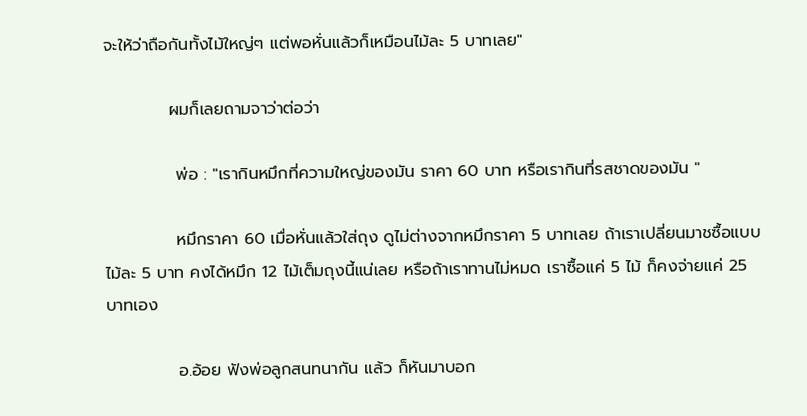จะให้ว่าถือกันทั้งไม้ใหญ่ๆ แต่พอหั่นแล้วก็เหมือนไม้ละ 5 บาทเลย"

           ผมก็เลยถามจาว่าต่อว่า

            พ่อ : "เรากินหมึกที่ความใหญ่ของมัน ราคา 60 บาท หรือเรากินที่รสชาดของมัน "

            หมึกราคา 60 เมื่อหั่นแล้วใส่ถุง ดูไม่ต่างจากหมึกราคา 5 บาทเลย ถ้าเราเปลี่ยนมาชซื้อแบบไม้ละ 5 บาท คงได้หมึก 12 ไม้เต็มถุงนี้แน่เลย หรือถ้าเราทานไม่หมด เราซื้อแค่ 5 ไม้ ก็คงจ่ายแค่ 25 บาทเอง

            อ.อ้อย ฟังพ่อลูกสนทนากัน แล้ว ก็หันมาบอก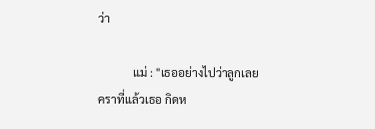ว่า

            แม่ : "เธออย่างไปว่าลูกเลย คราที่แล้วเธอ กิดห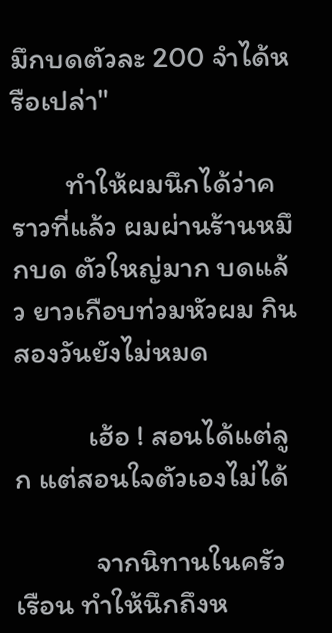มึกบดตัวละ 200 จำได้หรือเปล่า"

        ทำให้ผมนึกได้ว่าคราวที่แล้ว ผมผ่านร้านหมึกบด ตัวใหญ่มาก บดแล้ว ยาวเกือบท่วมหัวผม กินสองวันยังไม่หมด

           เฮ้อ ! สอนได้แต่ลูก แต่สอนใจตัวเองไม่ได้

            จากนิทานในครัวเรือน ทำให้นึกถึงห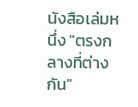นังสือเล่มหนึ่ง "ตรงกลางที่ต่างกัน"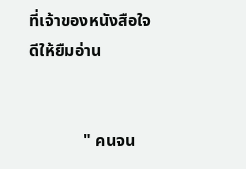ที่เจ้าของหนังสือใจดีให้ยืมอ่าน


             " คนจน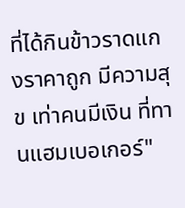ที่ได้กินข้าวราดแกงราคาถูก มีความสุข เท่าคนมีเงิน ที่ทานแฮมเบอเกอร์"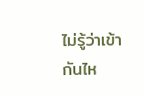ไม่รู้ว่าเข้ากันไห